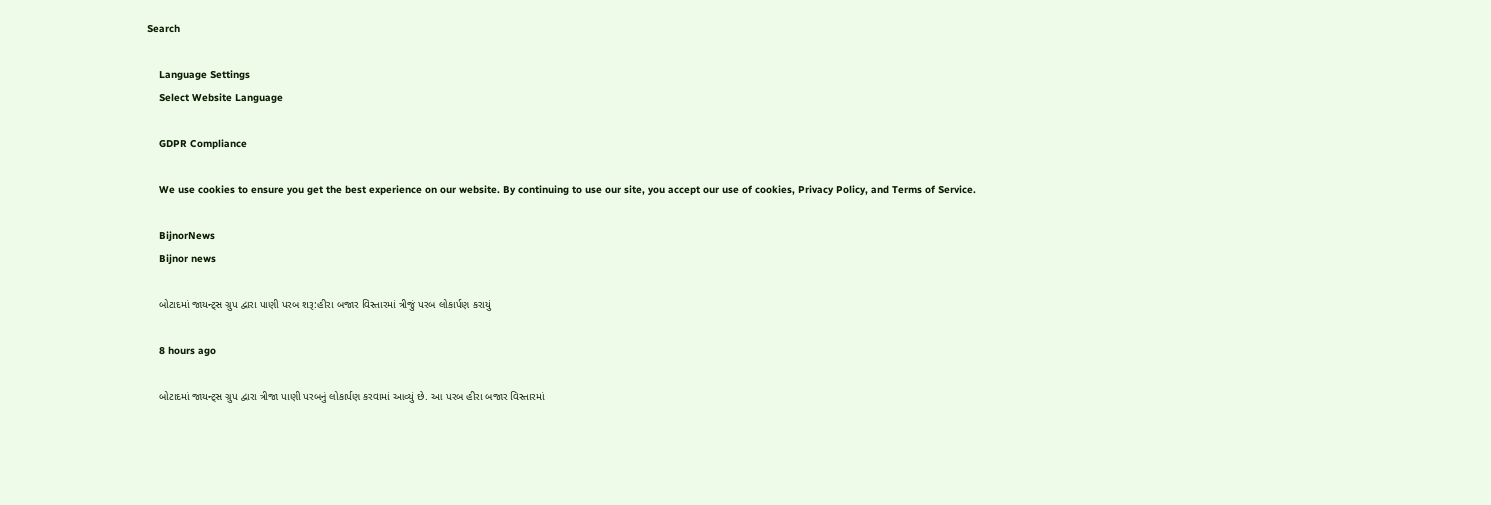Search

    Language Settings
    Select Website Language

    GDPR Compliance

    We use cookies to ensure you get the best experience on our website. By continuing to use our site, you accept our use of cookies, Privacy Policy, and Terms of Service.

    BijnorNews
    Bijnor news

    બોટાદમાં જાયન્ટ્સ ગ્રુપ દ્વારા પાણી પરબ શરૂ:હીરા બજાર વિસ્તારમાં ત્રીજું પરબ લોકાર્પણ કરાયું

    8 hours ago

    બોટાદમાં જાયન્ટ્સ ગ્રુપ દ્વારા ત્રીજા પાણી પરબનું લોકાર્પણ કરવામાં આવ્યું છે. આ પરબ હીરા બજાર વિસ્તારમાં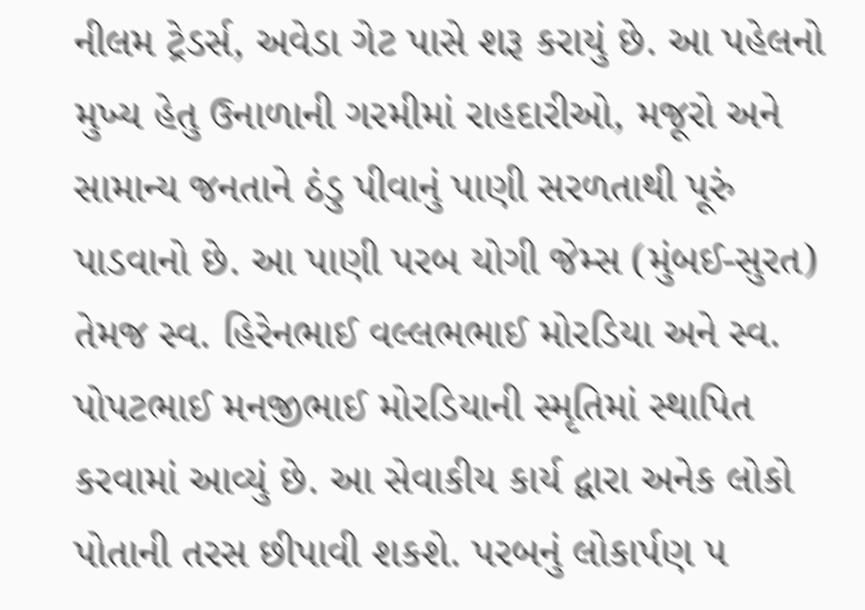નીલમ ટ્રેડર્સ, અવેડા ગેટ પાસે શરૂ કરાયું છે. આ પહેલનો મુખ્ય હેતુ ઉનાળાની ગરમીમાં રાહદારીઓ, મજૂરો અને સામાન્ય જનતાને ઠંડુ પીવાનું પાણી સરળતાથી પૂરું પાડવાનો છે. આ પાણી પરબ યોગી જેમ્સ (મુંબઈ-સુરત) તેમજ સ્વ. હિરેનભાઈ વલ્લભભાઈ મોરડિયા અને સ્વ. પોપટભાઈ મનજીભાઈ મોરડિયાની સ્મૃતિમાં સ્થાપિત કરવામાં આવ્યું છે. આ સેવાકીય કાર્ય દ્વારા અનેક લોકો પોતાની તરસ છીપાવી શકશે. પરબનું લોકાર્પણ ૫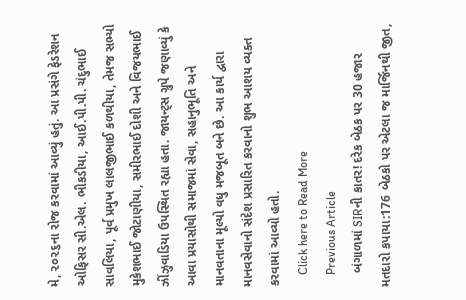મે, ૨૦૨૬ના રોજ કરવામાં આવ્યું હતું. આ પ્રસંગે ફેડરેશન ઓફિસર સી.એલ. ભીકડીયા, આઈ.પી.પી. ચંદુભાઈ સાવલિયા, પૂર્વ પ્રમુખ લાલજીભાઈ કળથીયા, તેમજ સભ્યો મુકેશભાઈ જોટાણીયા, સમીરભાઈ દોશી અને વિજયભાઈ ઝીંઝુવાડિયા ઉપસ્થિત રહ્યા હતા. જાયન્ટ્સ ગ્રુપે જણાવ્યું કે આવા પ્રયાસોથી સમાજમાં સેવા, સહાનુભૂતિ અને માનવતાના મૂલ્યો વધુ મજબૂત બને છે. આ કાર્ય દ્વારા માનવસેવાનો સંદેશ પ્રસારિત કરવાનો શુભ આશય વ્યક્ત કરવામાં આવ્યો હતો.
    Click here to Read More
    Previous Article
    બંગાળમાં SIRની કાતર! દરેક બેઠક પર 30 હજાર મતદારો કપાયા:176 બેઠકો પર એટલા જ માર્જિનથી જીત,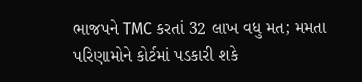ભાજપને TMC કરતાં 32 લાખ વધુ મત; મમતા પરિણામોને કોર્ટમાં પડકારી શકે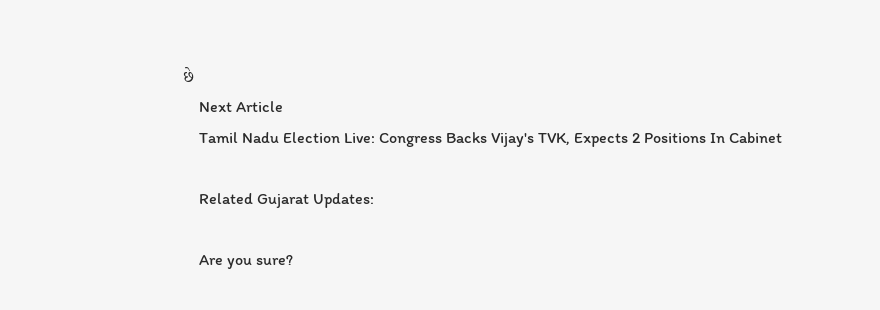છે
    Next Article
    Tamil Nadu Election Live: Congress Backs Vijay's TVK, Expects 2 Positions In Cabinet

    Related Gujarat Updates:

    Are you sure?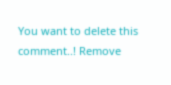You want to delete this comment..! Remove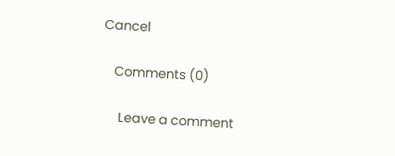Cancel

    Comments (0)

      Leave a comment